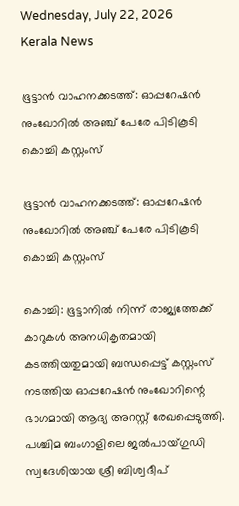Wednesday, July 22, 2026
Kerala News

ഭൂട്ടാൻ വാഹനക്കടത്ത്: ഓപ്പറേഷൻ നുംഖോറിൽ അഞ്ച് പേരേ പിടികൂടി കൊച്ചി കസ്റ്റംസ്

ഭൂട്ടാൻ വാഹനക്കടത്ത്: ഓപ്പറേഷൻ നുംഖോറിൽ അഞ്ച് പേരേ പിടികൂടി കൊച്ചി കസ്റ്റംസ്

കൊച്ചി: ഭൂട്ടാനിൽ നിന്ന് രാജ്യത്തേക്ക് കാറുകൾ അനധികൃതമായി കടത്തിയതുമായി ബന്ധപ്പെട്ട് കസ്റ്റംസ് നടത്തിയ ഓപ്പറേഷൻ നുംഖോറിന്റെ ഭാഗമായി ആദ്യ അറസ്റ്റ് രേഖപ്പെടുത്തി. പശ്ചിമ ബംഗാളിലെ ജൽപായ്ഗുഡി സ്വദേശിയായ ശ്രീ ബിശ്വദീപ്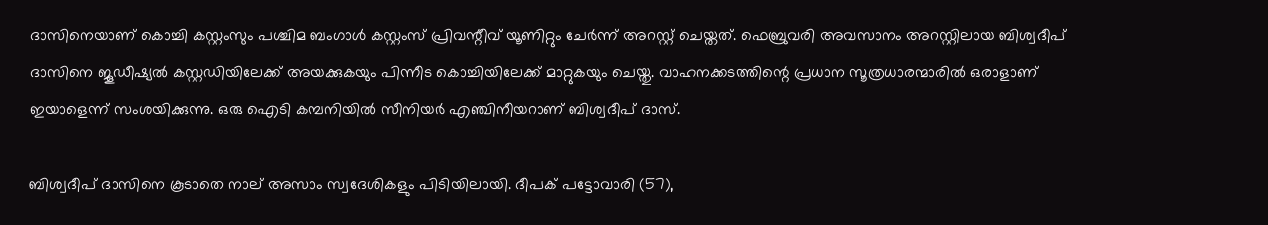ദാസിനെയാണ് കൊച്ചി കസ്റ്റംസും പശ്ചിമ ബംഗാൾ കസ്റ്റംസ് പ്രിവന്റീവ് യൂണിറ്റും ചേർന്ന് അറസ്റ്റ് ചെയ്തത്. ഫെബ്രുവരി അവസാനം അറസ്റ്റിലായ ബിശ്വദീപ് ദാസിനെ ജൂഡീഷ്യൽ കസ്റ്റഡിയിലേക്ക് അയക്കുകയും പിന്നീട കൊച്ചിയിലേക്ക് മാറ്റുകയും ചെയ്തു. വാഹനക്കടത്തിന്റെ പ്രധാന സൂത്രധാരന്മാരിൽ ഒരാളാണ് ഇയാളെന്ന് സംശയിക്കുന്നു. ഒരു ഐടി കമ്പനിയിൽ സീനിയർ എഞ്ചിനീയറാണ് ബിശ്വദീപ് ദാസ്.

ബിശ്വദീപ് ദാസിനെ കൂടാതെ നാല് അസാം സ്വദേശികളും പിടിയിലായി. ദീപക് പട്ടോവാരി (57),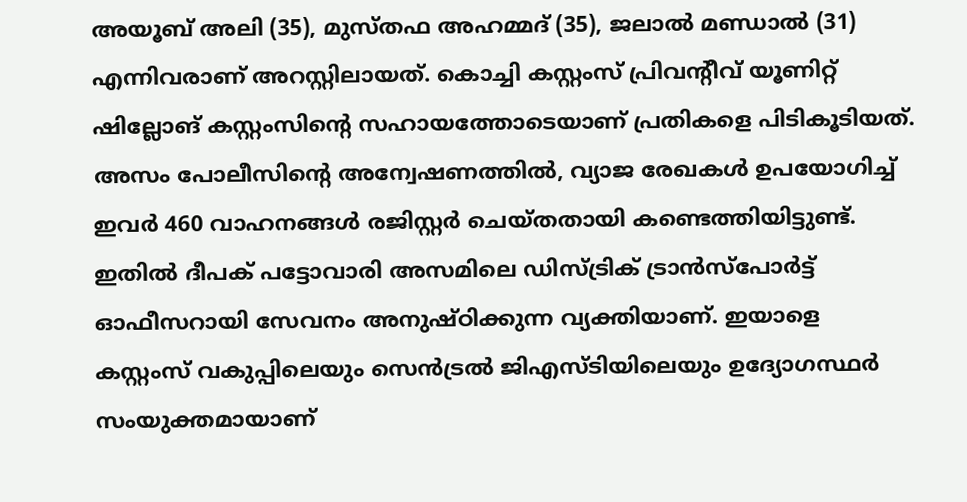അയൂബ് അലി (35), മുസ്തഫ അഹമ്മദ് (35), ജലാൽ മണ്ഡാൽ (31) എന്നിവരാണ് അറസ്റ്റിലായത്. കൊച്ചി കസ്റ്റംസ് പ്രിവന്റീവ് യൂണിറ്റ് ഷില്ലോങ് കസ്റ്റംസിന്റെ സഹായത്തോടെയാണ് പ്രതികളെ പിടികൂടിയത്. അസം പോലീസിന്റെ അന്വേഷണത്തിൽ, വ്യാജ രേഖകൾ ഉപയോഗിച്ച് ഇവർ 460 വാഹനങ്ങൾ രജിസ്റ്റർ ചെയ്തതായി കണ്ടെത്തിയിട്ടുണ്ട്. ഇതിൽ ദീപക് പട്ടോവാരി അസമിലെ ഡിസ്ട്രിക് ട്രാൻസ്‌പോർട്ട് ഓഫീസറായി സേവനം അനുഷ്ഠിക്കുന്ന വ്യക്തിയാണ്. ഇയാളെ കസ്റ്റംസ് വകുപ്പിലെയും സെൻട്രൽ ജിഎസ്ടിയിലെയും ഉദ്യോഗസ്ഥർ സംയുക്തമായാണ്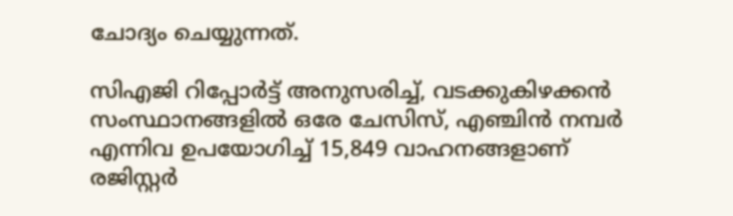ചോദ്യം ചെയ്യുന്നത്.

സിഎജി റിപ്പോർട്ട് അനുസരിച്ച്, വടക്കുകിഴക്കൻ സംസ്ഥാനങ്ങളിൽ ഒരേ ചേസിസ്, എഞ്ചിൻ നമ്പർ എന്നിവ ഉപയോഗിച്ച് 15,849 വാഹനങ്ങളാണ് രജിസ്റ്റർ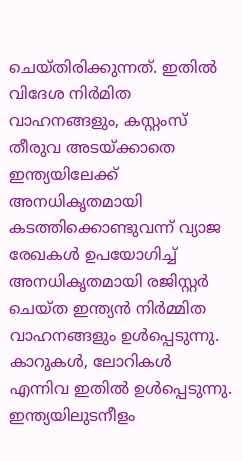ചെയ്തിരിക്കുന്നത്. ഇതിൽ വിദേശ നിർമിത വാഹനങ്ങളും, കസ്റ്റംസ് തീരുവ അടയ്ക്കാതെ ഇന്ത്യയിലേക്ക് അനധികൃതമായി കടത്തിക്കൊണ്ടുവന്ന് വ്യാജ രേഖകൾ ഉപയോഗിച്ച് അനധികൃതമായി രജിസ്റ്റർ ചെയ്ത ഇന്ത്യൻ നിർമ്മിത വാഹനങ്ങളും ഉൾപ്പെടുന്നു. കാറുകൾ, ലോറികൾ എന്നിവ ഇതിൽ ഉൾപ്പെടുന്നു. ഇന്ത്യയിലുടനീളം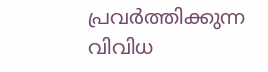പ്രവർത്തിക്കുന്ന വിവിധ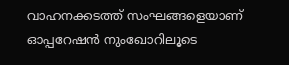വാഹനക്കടത്ത് സംഘങ്ങളെയാണ് ഓപ്പറേഷൻ നുംഖോറിലൂടെ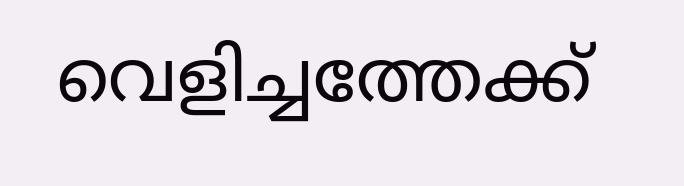വെളിച്ചത്തേക്ക്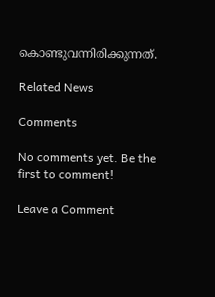കൊണ്ടുവന്നിരിക്കുന്നത്.

Related News

Comments

No comments yet. Be the first to comment!

Leave a Comment